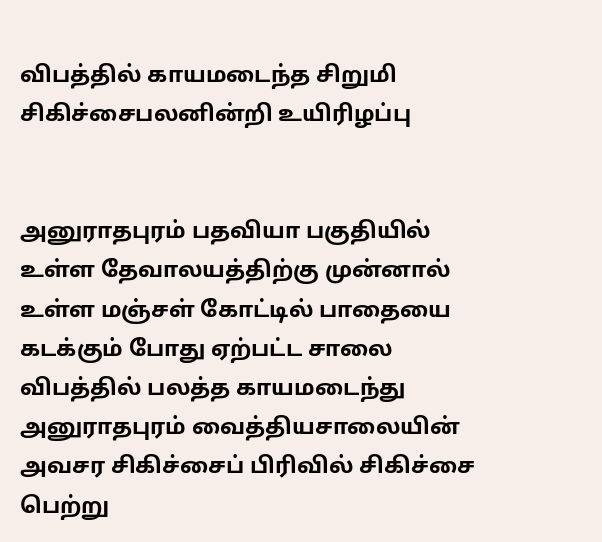விபத்தில் காயமடைந்த சிறுமி சிகிச்சைபலனின்றி உயிரிழப்பு


அனுராதபுரம் பதவியா பகுதியில் உள்ள தேவாலயத்திற்கு முன்னால் உள்ள மஞ்சள் கோட்டில் பாதையை கடக்கும் போது ஏற்பட்ட சாலை விபத்தில் பலத்த காயமடைந்து அனுராதபுரம் வைத்தியசாலையின் அவசர சிகிச்சைப் பிரிவில் சிகிச்சை பெற்று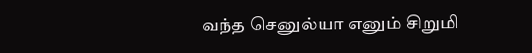வந்த செனுல்யா எனும் சிறுமி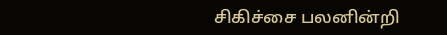சிகிச்சை பலனின்றி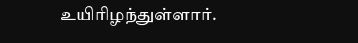உயிரிழந்துள்ளார்.